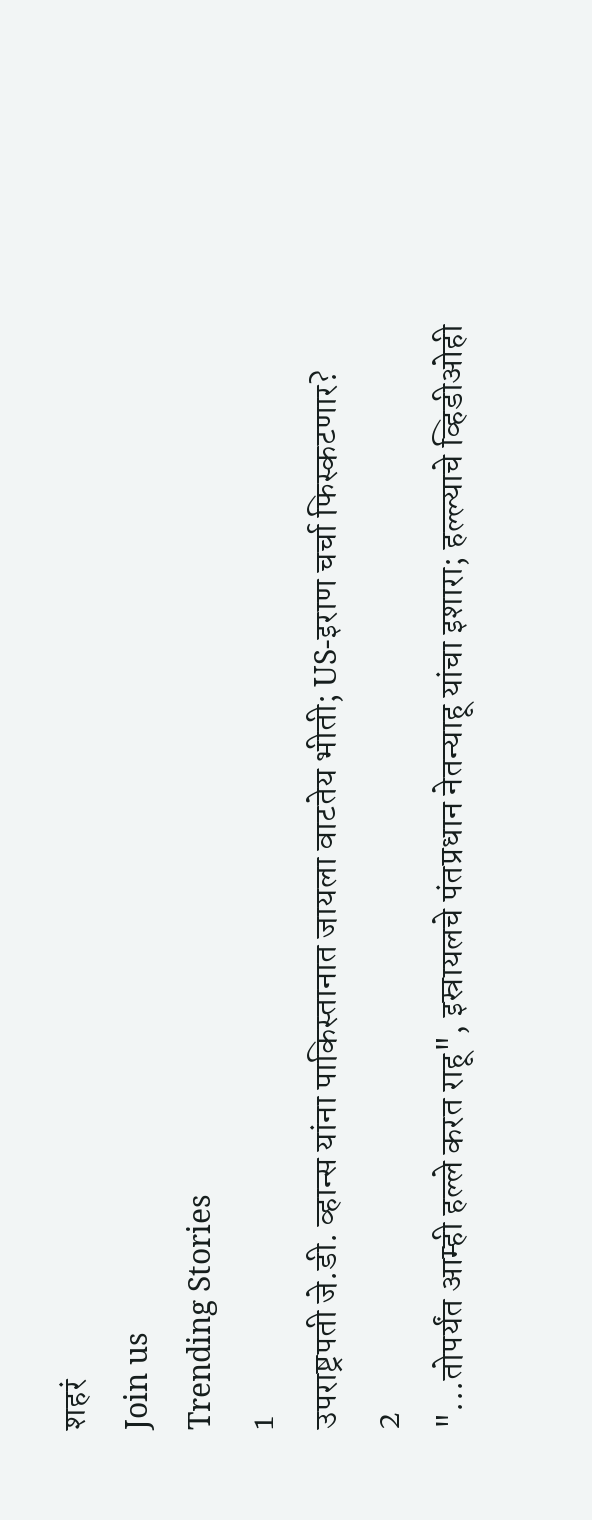शहरं
Join us
Trending Stories
1
उपराष्ट्रपती जे.डी. व्हान्स यांना पाकिस्तानात जायला वाटतेय भीती; US-इराण चर्चा फिस्कटणार?
2
"...तोपर्यंत आम्ही हल्ले करत राहू", इस्रायलचे पंतप्रधान नेतन्याहू यांचा इशारा; हल्ल्याचे व्हिडीओही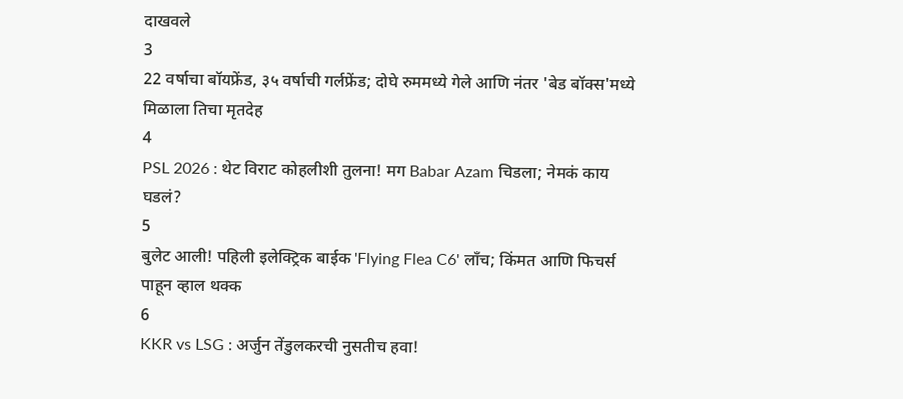दाखवले
3
22 वर्षाचा बॉयफ्रेंड, ३५ वर्षाची गर्लफ्रेंड; दोघे रुममध्ये गेले आणि नंतर 'बेड बॉक्स'मध्ये मिळाला तिचा मृतदेह
4
PSL 2026 : थेट विराट कोहलीशी तुलना! मग Babar Azam चिडला; नेमकं काय घडलं?
5
बुलेट आली! पहिली इलेक्ट्रिक बाईक 'Flying Flea C6' लाँच; किंमत आणि फिचर्स पाहून व्हाल थक्क
6
KKR vs LSG : अर्जुन तेंडुलकरची नुसतीच हवा!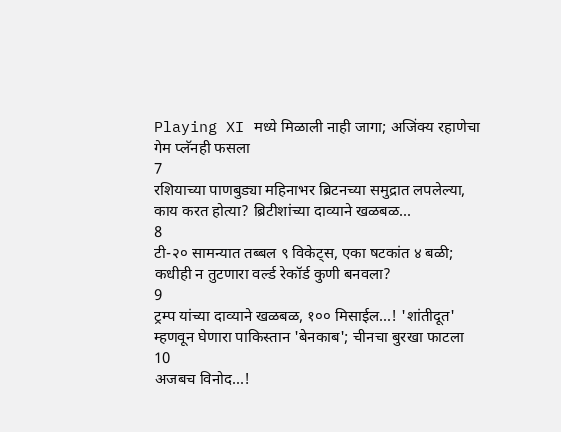Playing XI मध्ये मिळाली नाही जागा; अजिंक्य रहाणेचा गेम प्लॅनही फसला
7
रशियाच्या पाणबुड्या महिनाभर ब्रिटनच्या समुद्रात लपलेल्या, काय करत होत्या? ब्रिटीशांच्या दाव्याने खळबळ...
8
टी-२० सामन्यात तब्बल ९ विकेट्स, एका षटकांत ४ बळी; कधीही न तुटणारा वर्ल्ड रेकॉर्ड कुणी बनवला?
9
ट्रम्प यांच्या दाव्याने खळबळ, १०० मिसाईल...! 'शांतीदूत' म्हणवून घेणारा पाकिस्तान 'बेनकाब'; चीनचा बुरखा फाटला
10
अजबच विनोद...!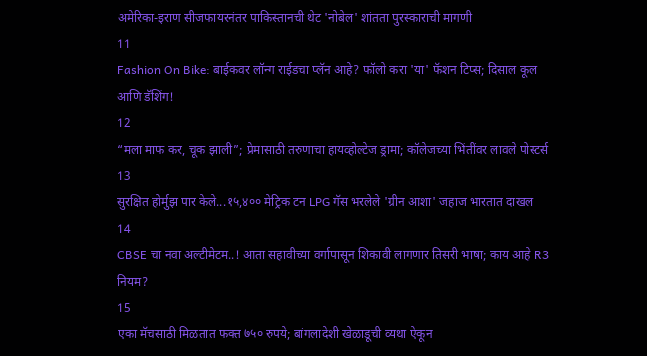अमेरिका-इराण सीजफायरनंतर पाकिस्तानची थेट 'नोबेल' शांतता पुरस्काराची मागणी
11
Fashion On Bike: बाईकवर लॉन्ग राईडचा प्लॅन आहे? फॉलो करा 'या' फॅशन टिप्स; दिसाल कूल आणि डॅशिंग!
12
“मला माफ कर, चूक झाली”; प्रेमासाठी तरुणाचा हायव्होल्टेज ड्रामा; कॉलेजच्या भिंतींवर लावले पोस्टर्स
13
सुरक्षित होर्मुझ पार केले...१५,४०० मेट्रिक टन LPG गॅस भरलेले 'ग्रीन आशा' जहाज भारतात दाखल
14
CBSE चा नवा अल्टीमेटम..! आता सहावीच्या वर्गापासून शिकावी लागणार तिसरी भाषा; काय आहे R3 नियम?
15
एका मॅचसाठी मिळतात फक्त ७५० रुपये; बांगलादेशी खेळाडूची व्यथा ऐकून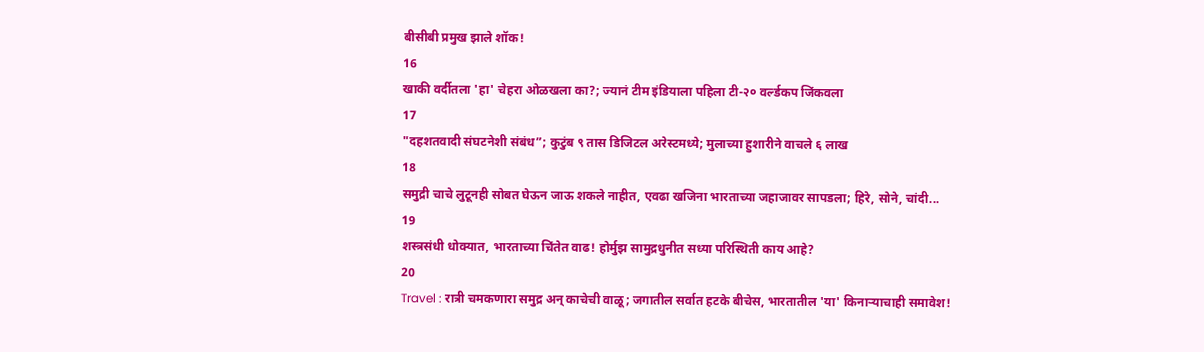बीसीबी प्रमुख झाले शॉक!
16
खाकी वर्दीतला 'हा' चेहरा ओळखला का?; ज्यानं टीम इंडियाला पहिला टी-२० वर्ल्डकप जिंकवला
17
"दहशतवादी संघटनेशी संबंध”; कुटुंब ९ तास डिजिटल अरेस्टमध्ये; मुलाच्या हुशारीने वाचले ६ लाख
18
समुद्री चाचे लुटूनही सोबत घेऊन जाऊ शकले नाहीत, एवढा खजिना भारताच्या जहाजावर सापडला; हिरे, सोने, चांदी...
19
शस्त्रसंधी धोक्यात, भारताच्या चिंतेत वाढ! होर्मुझ सामुद्रधुनीत सध्या परिस्थिती काय आहे?
20
Travel : रात्री चमकणारा समुद्र अन् काचेची वाळू; जगातील सर्वात हटके बीचेस, भारतातील 'या' किनाऱ्याचाही समावेश!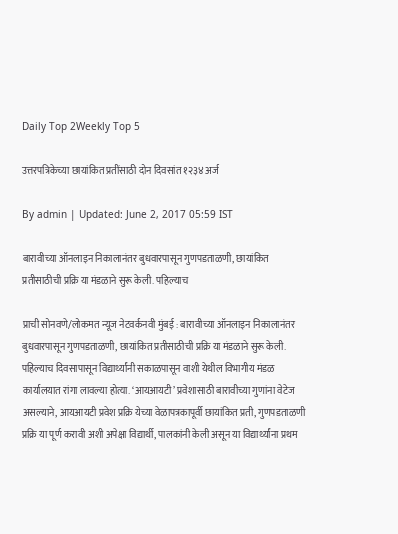Daily Top 2Weekly Top 5

उत्तरपत्रिकेच्या छायांकित प्रतींसाठी दोन दिवसांत १२३४ अर्ज

By admin | Updated: June 2, 2017 05:59 IST

बारावीच्या ऑनलाइन निकालानंतर बुधवारपासून गुणपडताळणी, छायांकित प्रतीसाठीची प्रक्रि या मंडळाने सुरू केली. पहिल्याच

प्राची सोनवणे/लोकमत न्यूज नेटवर्कनवी मुंबई : बारावीच्या ऑनलाइन निकालानंतर बुधवारपासून गुणपडताळणी, छायांकित प्रतीसाठीची प्रक्रि या मंडळाने सुरू केली. पहिल्याच दिवसापासून विद्यार्थ्यांनी सकाळपासून वाशी येथील विभागीय मंडळ कार्यालयात रांगा लावल्या होत्या. ‘आयआयटी’ प्रवेशासाठी बारावीच्या गुणांना वेटेज असल्याने, आयआयटी प्रवेश प्रक्रि येच्या वेळापत्रकापूर्वी छायांकित प्रती, गुणपडताळणी प्रक्रि या पूर्ण करावी अशी अपेक्षा विद्यार्थी, पालकांनी केली असून या विद्यार्थ्यांना प्रथम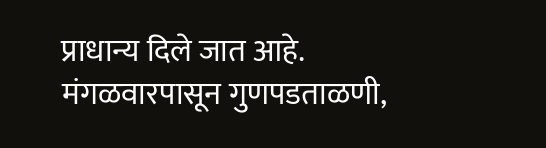प्राधान्य दिले जात आहे. मंगळवारपासून गुणपडताळणी,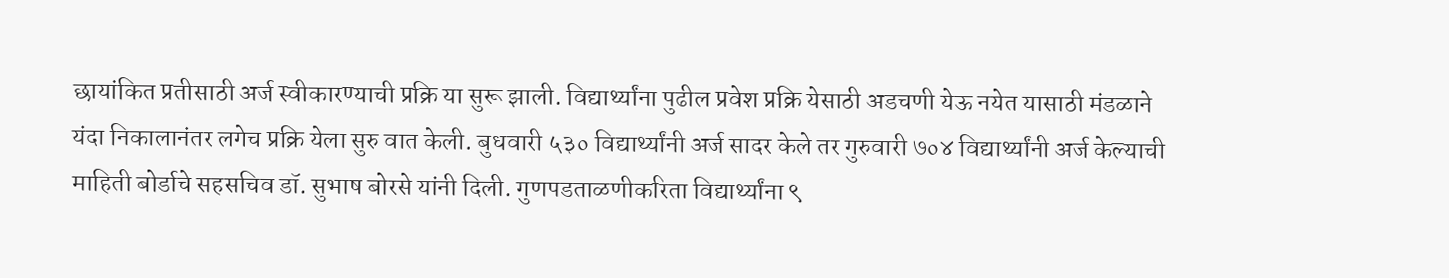छायांकित प्रतीसाठी अर्ज स्वीकारण्याची प्रक्रि या सुरू झाली. विद्यार्थ्यांना पुढील प्रवेश प्रक्रि येसाठी अडचणी येऊ नयेत यासाठी मंडळाने यंदा निकालानंतर लगेच प्रक्रि येला सुरु वात केली. बुधवारी ५३० विद्यार्थ्यांनी अर्ज सादर केले तर गुरुवारी ७०४ विद्यार्थ्यांनी अर्ज केल्याची माहिती बोर्डाचे सहसचिव डॉ. सुभाष बोरसे यांनी दिली. गुणपडताळणीकरिता विद्यार्थ्यांना ९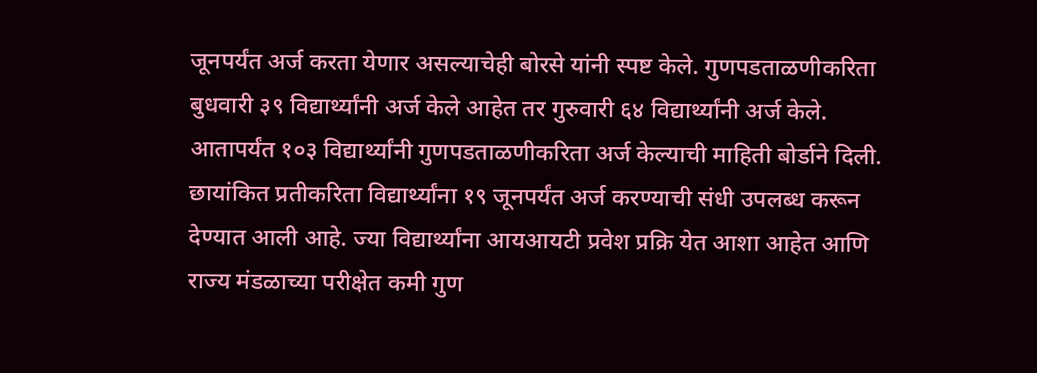जूनपर्यंत अर्ज करता येणार असल्याचेही बोरसे यांनी स्पष्ट केले. गुणपडताळणीकरिता बुधवारी ३९ विद्यार्थ्यांनी अर्ज केले आहेत तर गुरुवारी ६४ विद्यार्थ्यांनी अर्ज केले. आतापर्यंत १०३ विद्यार्थ्यांनी गुणपडताळणीकरिता अर्ज केल्याची माहिती बोर्डाने दिली. छायांकित प्रतीकरिता विद्यार्थ्यांना १९ जूनपर्यंत अर्ज करण्याची संधी उपलब्ध करून देण्यात आली आहे. ज्या विद्यार्थ्यांना आयआयटी प्रवेश प्रक्रि येत आशा आहेत आणि राज्य मंडळाच्या परीक्षेत कमी गुण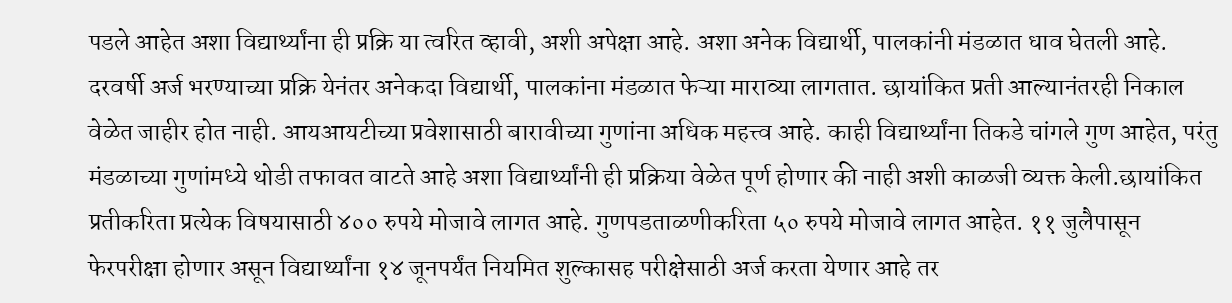पडले आहेत अशा विद्यार्थ्यांना ही प्रक्रि या त्वरित व्हावी, अशी अपेक्षा आहे. अशा अनेक विद्यार्थी, पालकांनी मंडळात धाव घेतली आहे. दरवर्षी अर्ज भरण्याच्या प्रक्रि येनंतर अनेकदा विद्यार्थी, पालकांना मंडळात फेऱ्या माराव्या लागतात. छायांकित प्रती आल्यानंतरही निकाल वेळेत जाहीर होत नाही. आयआयटीच्या प्रवेशासाठी बारावीच्या गुणांना अधिक महत्त्व आहे. काही विद्यार्थ्यांना तिकडे चांगले गुण आहेत, परंतु मंडळाच्या गुणांमध्ये थोडी तफावत वाटते आहे अशा विद्यार्थ्यांनी ही प्रक्रिया वेळेत पूर्ण होणार की नाही अशी काळजी व्यक्त केली.छायांकित प्रतीकरिता प्रत्येक विषयासाठी ४०० रुपये मोजावे लागत आहे. गुणपडताळणीकरिता ५० रुपये मोजावे लागत आहेत. ११ जुलैपासून फेरपरीक्षा होणार असून विद्यार्थ्यांना १४ जूनपर्यंत नियमित शुल्कासह परीक्षेसाठी अर्ज करता येणार आहे तर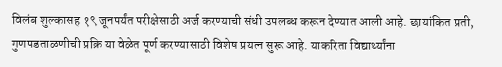विलंब शुल्कासह १९ जूनपर्यंत परीक्षेसाठी अर्ज करण्याची संधी उपलब्ध करून देण्यात आली आहे. छायांकित प्रती, गुणपडताळणीची प्रक्रि या वेळेत पूर्ण करण्यासाठी विशेष प्रयत्न सुरू आहे. याकरिता विद्यार्थ्यांना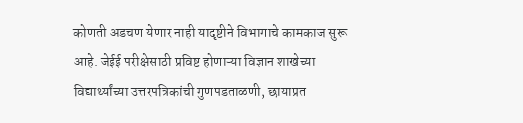कोणती अडचण येणार नाही यादृष्टीने विभागाचे कामकाज सुरू आहे. जेईई परीक्षेसाठी प्रविष्ट होणाऱ्या विज्ञान शाखेच्या विद्यार्थ्यांच्या उत्तरपत्रिकांची गुणपडताळणी, छायाप्रत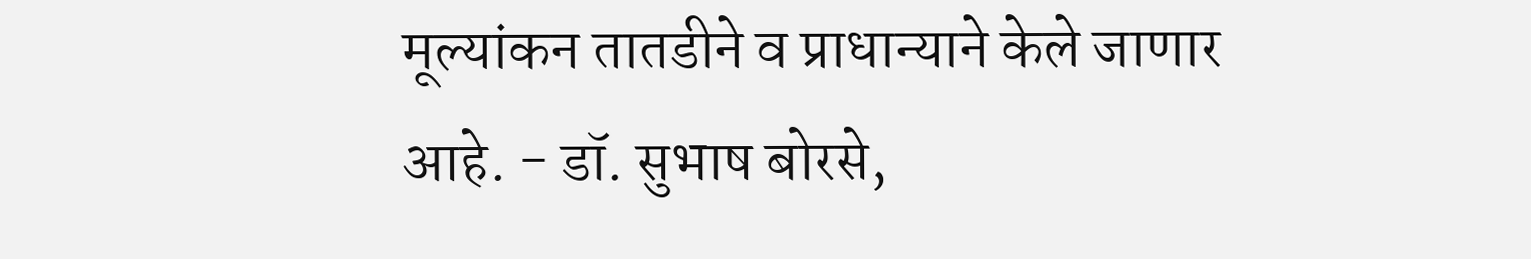मूल्यांकन तातडीने व प्राधान्याने केले जाणार आहे. - डॉ. सुभाष बोरसे,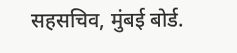सहसचिव, मुंबई बोर्ड.